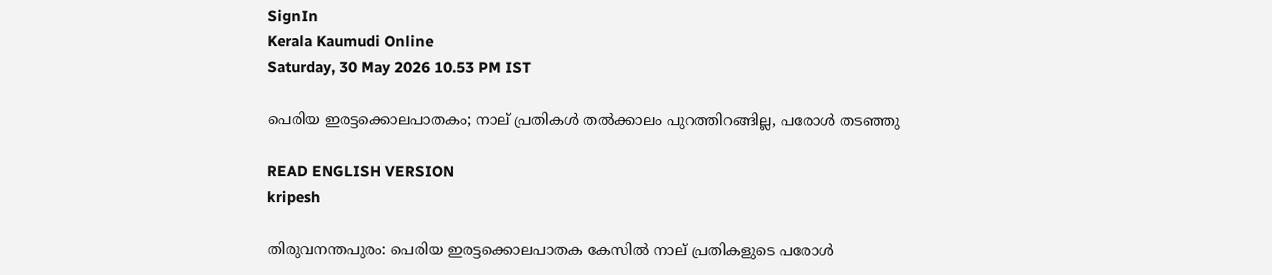SignIn
Kerala Kaumudi Online
Saturday, 30 May 2026 10.53 PM IST

പെരിയ ഇരട്ടക്കൊലപാതകം; നാല് പ്രതികൾ തൽക്കാലം പുറത്തിറങ്ങില്ല, പരോൾ തടഞ്ഞു

READ ENGLISH VERSION
kripesh

തിരുവനന്തപുരം: പെരിയ ഇരട്ടക്കൊലപാതക കേസിൽ നാല് പ്രതികളുടെ പരോൾ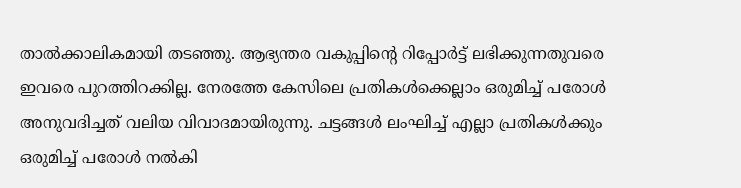താൽക്കാലികമായി തടഞ്ഞു. ആഭ്യന്തര വകുപ്പിന്റെ റിപ്പോർട്ട് ലഭിക്കുന്നതുവരെ ഇവരെ പുറത്തിറക്കില്ല. നേരത്തേ കേസിലെ പ്രതികൾക്കെല്ലാം ഒരുമിച്ച് പരോൾ അനുവദിച്ചത് വലിയ വിവാദമായിരുന്നു. ചട്ടങ്ങൾ ലംഘിച്ച് എല്ലാ പ്രതികൾക്കും ഒരുമിച്ച് പരോൾ നൽകി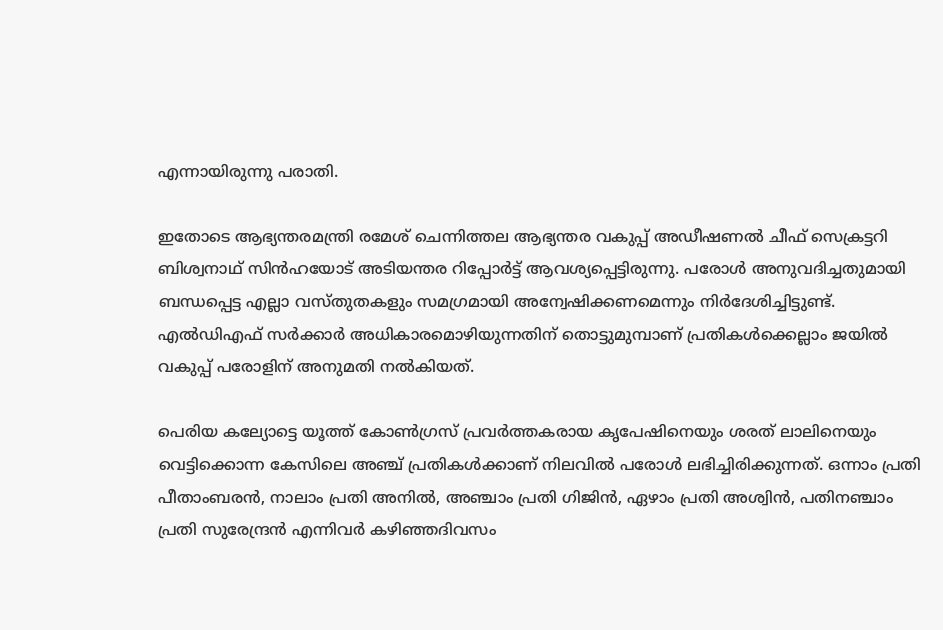എന്നായിരുന്നു പരാതി.

ഇതോടെ ആഭ്യന്തരമന്ത്രി രമേശ് ചെന്നിത്തല ആഭ്യന്തര വകുപ്പ് അഡീഷണൽ ചീഫ് സെക്രട്ടറി ബിശ്വനാഥ് സിൻഹയോട് അടിയന്തര റിപ്പോ‌ർട്ട് ആവശ്യപ്പെട്ടിരുന്നു. പരോൾ അനുവദിച്ചതുമായി ബന്ധപ്പെട്ട എല്ലാ വസ്‌തുതകളും സമഗ്രമായി അന്വേഷിക്കണമെന്നും നിർദേശിച്ചിട്ടുണ്ട്. എൽഡിഎഫ് സർക്കാർ അധികാരമൊഴിയുന്നതിന് തൊട്ടുമുമ്പാണ് പ്രതികൾക്കെല്ലാം ജയിൽ വകുപ്പ് പരോളിന് അനുമതി നൽകിയത്.

പെരിയ കല്യോട്ടെ യൂത്ത് കോൺഗ്രസ് പ്രവർത്തകരായ കൃപേഷിനെയും ശരത് ലാലിനെയും വെട്ടിക്കൊന്ന കേസിലെ അഞ്ച് പ്രതികൾക്കാണ് നിലവിൽ പരോൾ ലഭിച്ചിരിക്കുന്നത്. ഒന്നാം പ്രതി പീതാംബരൻ, നാലാം പ്രതി അനിൽ, അഞ്ചാം പ്രതി ഗിജിൻ, ഏഴാം പ്രതി അശ്വിൻ, പതിനഞ്ചാം പ്രതി സുരേന്ദ്രൻ എന്നിവർ കഴിഞ്ഞദിവസം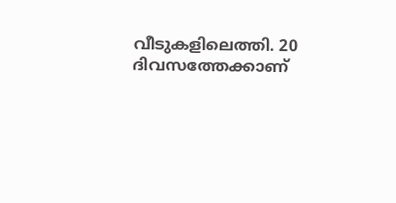വീടുകളിലെത്തി. 20 ദിവസത്തേക്കാണ്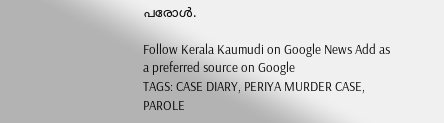പരോൾ.

Follow Kerala Kaumudi on Google News Add as a preferred source on Google
TAGS: CASE DIARY, PERIYA MURDER CASE, PAROLE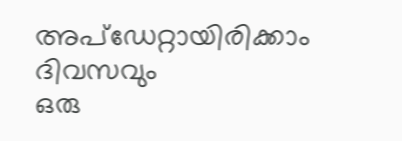അപ്ഡേറ്റായിരിക്കാം ദിവസവും
ഒരു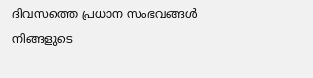ദിവസത്തെ പ്രധാന സംഭവങ്ങൾ നിങ്ങളുടെ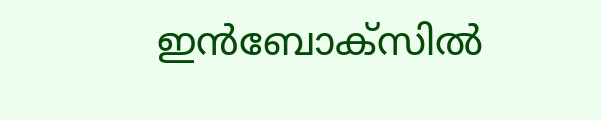ഇൻബോക്സിൽ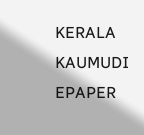KERALA KAUMUDI EPAPER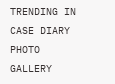TRENDING IN CASE DIARY
PHOTO GALLERY